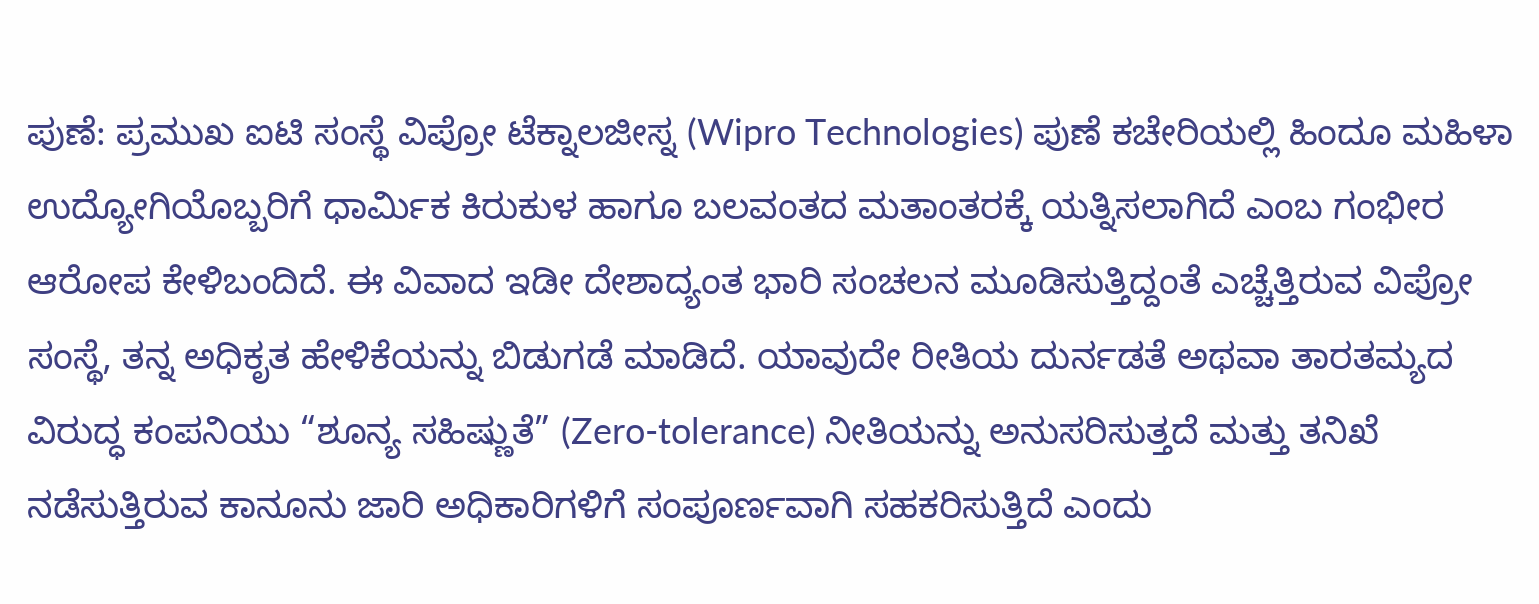ಪುಣೆ: ಪ್ರಮುಖ ಐಟಿ ಸಂಸ್ಥೆ ವಿಪ್ರೋ ಟೆಕ್ನಾಲಜೀಸ್ನ (Wipro Technologies) ಪುಣೆ ಕಚೇರಿಯಲ್ಲಿ ಹಿಂದೂ ಮಹಿಳಾ ಉದ್ಯೋಗಿಯೊಬ್ಬರಿಗೆ ಧಾರ್ಮಿಕ ಕಿರುಕುಳ ಹಾಗೂ ಬಲವಂತದ ಮತಾಂತರಕ್ಕೆ ಯತ್ನಿಸಲಾಗಿದೆ ಎಂಬ ಗಂಭೀರ ಆರೋಪ ಕೇಳಿಬಂದಿದೆ. ಈ ವಿವಾದ ಇಡೀ ದೇಶಾದ್ಯಂತ ಭಾರಿ ಸಂಚಲನ ಮೂಡಿಸುತ್ತಿದ್ದಂತೆ ಎಚ್ಚೆತ್ತಿರುವ ವಿಪ್ರೋ ಸಂಸ್ಥೆ, ತನ್ನ ಅಧಿಕೃತ ಹೇಳಿಕೆಯನ್ನು ಬಿಡುಗಡೆ ಮಾಡಿದೆ. ಯಾವುದೇ ರೀತಿಯ ದುರ್ನಡತೆ ಅಥವಾ ತಾರತಮ್ಯದ ವಿರುದ್ಧ ಕಂಪನಿಯು “ಶೂನ್ಯ ಸಹಿಷ್ಣುತೆ” (Zero-tolerance) ನೀತಿಯನ್ನು ಅನುಸರಿಸುತ್ತದೆ ಮತ್ತು ತನಿಖೆ ನಡೆಸುತ್ತಿರುವ ಕಾನೂನು ಜಾರಿ ಅಧಿಕಾರಿಗಳಿಗೆ ಸಂಪೂರ್ಣವಾಗಿ ಸಹಕರಿಸುತ್ತಿದೆ ಎಂದು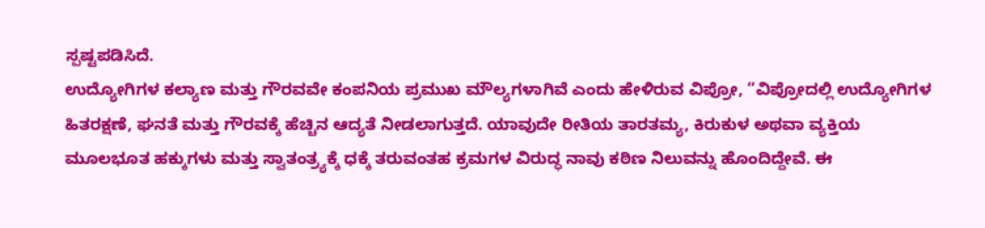ಸ್ಪಷ್ಟಪಡಿಸಿದೆ.
ಉದ್ಯೋಗಿಗಳ ಕಲ್ಯಾಣ ಮತ್ತು ಗೌರವವೇ ಕಂಪನಿಯ ಪ್ರಮುಖ ಮೌಲ್ಯಗಳಾಗಿವೆ ಎಂದು ಹೇಳಿರುವ ವಿಪ್ರೋ, “ವಿಪ್ರೋದಲ್ಲಿ ಉದ್ಯೋಗಿಗಳ ಹಿತರಕ್ಷಣೆ, ಘನತೆ ಮತ್ತು ಗೌರವಕ್ಕೆ ಹೆಚ್ಚಿನ ಆದ್ಯತೆ ನೀಡಲಾಗುತ್ತದೆ. ಯಾವುದೇ ರೀತಿಯ ತಾರತಮ್ಯ, ಕಿರುಕುಳ ಅಥವಾ ವ್ಯಕ್ತಿಯ ಮೂಲಭೂತ ಹಕ್ಕುಗಳು ಮತ್ತು ಸ್ವಾತಂತ್ರ್ಯಕ್ಕೆ ಧಕ್ಕೆ ತರುವಂತಹ ಕ್ರಮಗಳ ವಿರುದ್ಧ ನಾವು ಕಠಿಣ ನಿಲುವನ್ನು ಹೊಂದಿದ್ದೇವೆ. ಈ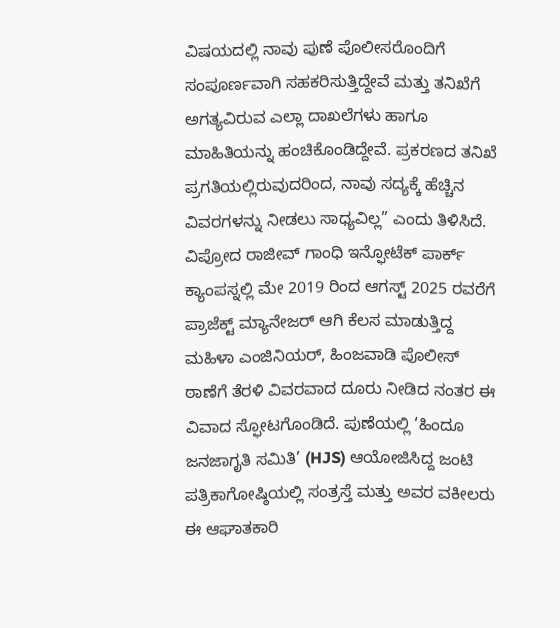ವಿಷಯದಲ್ಲಿ ನಾವು ಪುಣೆ ಪೊಲೀಸರೊಂದಿಗೆ ಸಂಪೂರ್ಣವಾಗಿ ಸಹಕರಿಸುತ್ತಿದ್ದೇವೆ ಮತ್ತು ತನಿಖೆಗೆ ಅಗತ್ಯವಿರುವ ಎಲ್ಲಾ ದಾಖಲೆಗಳು ಹಾಗೂ ಮಾಹಿತಿಯನ್ನು ಹಂಚಿಕೊಂಡಿದ್ದೇವೆ. ಪ್ರಕರಣದ ತನಿಖೆ ಪ್ರಗತಿಯಲ್ಲಿರುವುದರಿಂದ, ನಾವು ಸದ್ಯಕ್ಕೆ ಹೆಚ್ಚಿನ ವಿವರಗಳನ್ನು ನೀಡಲು ಸಾಧ್ಯವಿಲ್ಲ” ಎಂದು ತಿಳಿಸಿದೆ.
ವಿಪ್ರೋದ ರಾಜೀವ್ ಗಾಂಧಿ ಇನ್ಫೋಟೆಕ್ ಪಾರ್ಕ್ ಕ್ಯಾಂಪಸ್ನಲ್ಲಿ ಮೇ 2019 ರಿಂದ ಆಗಸ್ಟ್ 2025 ರವರೆಗೆ ಪ್ರಾಜೆಕ್ಟ್ ಮ್ಯಾನೇಜರ್ ಆಗಿ ಕೆಲಸ ಮಾಡುತ್ತಿದ್ದ ಮಹಿಳಾ ಎಂಜಿನಿಯರ್, ಹಿಂಜವಾಡಿ ಪೊಲೀಸ್ ಠಾಣೆಗೆ ತೆರಳಿ ವಿವರವಾದ ದೂರು ನೀಡಿದ ನಂತರ ಈ ವಿವಾದ ಸ್ಫೋಟಗೊಂಡಿದೆ. ಪುಣೆಯಲ್ಲಿ ‘ಹಿಂದೂ ಜನಜಾಗೃತಿ ಸಮಿತಿ’ (HJS) ಆಯೋಜಿಸಿದ್ದ ಜಂಟಿ ಪತ್ರಿಕಾಗೋಷ್ಠಿಯಲ್ಲಿ ಸಂತ್ರಸ್ತೆ ಮತ್ತು ಅವರ ವಕೀಲರು ಈ ಆಘಾತಕಾರಿ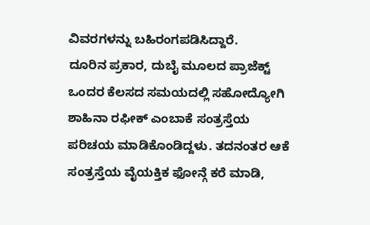ವಿವರಗಳನ್ನು ಬಹಿರಂಗಪಡಿಸಿದ್ದಾರೆ.
ದೂರಿನ ಪ್ರಕಾರ, ದುಬೈ ಮೂಲದ ಪ್ರಾಜೆಕ್ಟ್ ಒಂದರ ಕೆಲಸದ ಸಮಯದಲ್ಲಿ ಸಹೋದ್ಯೋಗಿ ಶಾಹಿನಾ ರಫೀಕ್ ಎಂಬಾಕೆ ಸಂತ್ರಸ್ತೆಯ ಪರಿಚಯ ಮಾಡಿಕೊಂಡಿದ್ದಳು. ತದನಂತರ ಆಕೆ ಸಂತ್ರಸ್ತೆಯ ವೈಯಕ್ತಿಕ ಫೋನ್ಗೆ ಕರೆ ಮಾಡಿ,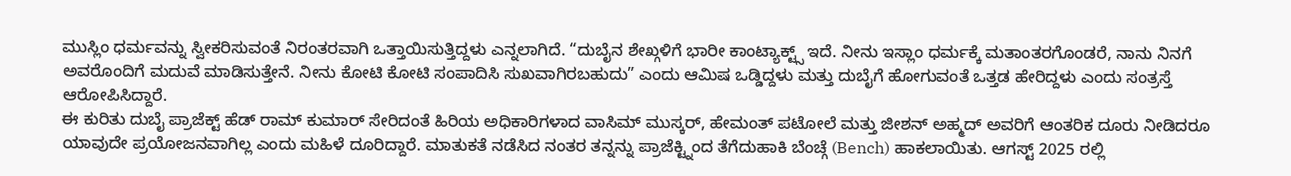ಮುಸ್ಲಿಂ ಧರ್ಮವನ್ನು ಸ್ವೀಕರಿಸುವಂತೆ ನಿರಂತರವಾಗಿ ಒತ್ತಾಯಿಸುತ್ತಿದ್ದಳು ಎನ್ನಲಾಗಿದೆ. “ದುಬೈನ ಶೇಖ್ಗಳಿಗೆ ಭಾರೀ ಕಾಂಟ್ಯಾಕ್ಟ್ಸ್ ಇದೆ. ನೀನು ಇಸ್ಲಾಂ ಧರ್ಮಕ್ಕೆ ಮತಾಂತರಗೊಂಡರೆ, ನಾನು ನಿನಗೆ ಅವರೊಂದಿಗೆ ಮದುವೆ ಮಾಡಿಸುತ್ತೇನೆ. ನೀನು ಕೋಟಿ ಕೋಟಿ ಸಂಪಾದಿಸಿ ಸುಖವಾಗಿರಬಹುದು” ಎಂದು ಆಮಿಷ ಒಡ್ಡಿದ್ದಳು ಮತ್ತು ದುಬೈಗೆ ಹೋಗುವಂತೆ ಒತ್ತಡ ಹೇರಿದ್ದಳು ಎಂದು ಸಂತ್ರಸ್ತೆ ಆರೋಪಿಸಿದ್ದಾರೆ.
ಈ ಕುರಿತು ದುಬೈ ಪ್ರಾಜೆಕ್ಟ್ ಹೆಡ್ ರಾಮ್ ಕುಮಾರ್ ಸೇರಿದಂತೆ ಹಿರಿಯ ಅಧಿಕಾರಿಗಳಾದ ವಾಸಿಮ್ ಮುಸ್ಕರ್, ಹೇಮಂತ್ ಪಟೋಲೆ ಮತ್ತು ಜೀಶನ್ ಅಹ್ಮದ್ ಅವರಿಗೆ ಆಂತರಿಕ ದೂರು ನೀಡಿದರೂ ಯಾವುದೇ ಪ್ರಯೋಜನವಾಗಿಲ್ಲ ಎಂದು ಮಹಿಳೆ ದೂರಿದ್ದಾರೆ. ಮಾತುಕತೆ ನಡೆಸಿದ ನಂತರ ತನ್ನನ್ನು ಪ್ರಾಜೆಕ್ಟ್ನಿಂದ ತೆಗೆದುಹಾಕಿ ಬೆಂಚ್ಗೆ (Bench) ಹಾಕಲಾಯಿತು. ಆಗಸ್ಟ್ 2025 ರಲ್ಲಿ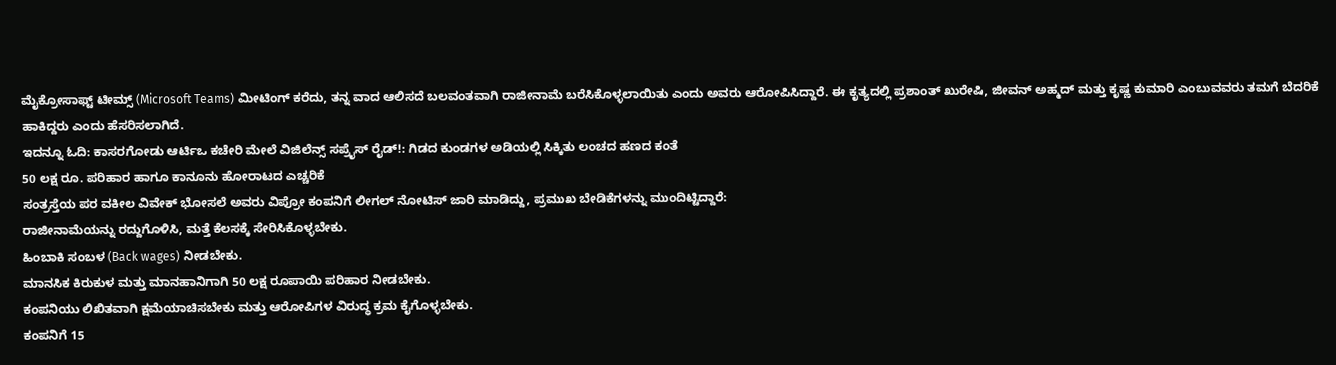ಮೈಕ್ರೋಸಾಫ್ಟ್ ಟೀಮ್ಸ್ (Microsoft Teams) ಮೀಟಿಂಗ್ ಕರೆದು, ತನ್ನ ವಾದ ಆಲಿಸದೆ ಬಲವಂತವಾಗಿ ರಾಜೀನಾಮೆ ಬರೆಸಿಕೊಳ್ಳಲಾಯಿತು ಎಂದು ಅವರು ಆರೋಪಿಸಿದ್ದಾರೆ. ಈ ಕೃತ್ಯದಲ್ಲಿ ಪ್ರಶಾಂತ್ ಖುರೇಷಿ, ಜೀವನ್ ಅಹ್ಮದ್ ಮತ್ತು ಕೃಷ್ಣ ಕುಮಾರಿ ಎಂಬುವವರು ತಮಗೆ ಬೆದರಿಕೆ ಹಾಕಿದ್ದರು ಎಂದು ಹೆಸರಿಸಲಾಗಿದೆ.
ಇದನ್ನೂ ಓದಿ: ಕಾಸರಗೋಡು ಆರ್ಟಿಒ ಕಚೇರಿ ಮೇಲೆ ವಿಜಿಲೆನ್ಸ್ ಸಪ್ರೈಸ್ ರೈಡ್!: ಗಿಡದ ಕುಂಡಗಳ ಅಡಿಯಲ್ಲಿ ಸಿಕ್ಕಿತು ಲಂಚದ ಹಣದ ಕಂತೆ
50 ಲಕ್ಷ ರೂ. ಪರಿಹಾರ ಹಾಗೂ ಕಾನೂನು ಹೋರಾಟದ ಎಚ್ಚರಿಕೆ
ಸಂತ್ರಸ್ತೆಯ ಪರ ವಕೀಲ ವಿವೇಕ್ ಭೋಸಲೆ ಅವರು ವಿಪ್ರೋ ಕಂಪನಿಗೆ ಲೀಗಲ್ ನೋಟಿಸ್ ಜಾರಿ ಮಾಡಿದ್ದು, ಪ್ರಮುಖ ಬೇಡಿಕೆಗಳನ್ನು ಮುಂದಿಟ್ಟಿದ್ದಾರೆ:
ರಾಜೀನಾಮೆಯನ್ನು ರದ್ದುಗೊಳಿಸಿ, ಮತ್ತೆ ಕೆಲಸಕ್ಕೆ ಸೇರಿಸಿಕೊಳ್ಳಬೇಕು.
ಹಿಂಬಾಕಿ ಸಂಬಳ (Back wages) ನೀಡಬೇಕು.
ಮಾನಸಿಕ ಕಿರುಕುಳ ಮತ್ತು ಮಾನಹಾನಿಗಾಗಿ 50 ಲಕ್ಷ ರೂಪಾಯಿ ಪರಿಹಾರ ನೀಡಬೇಕು.
ಕಂಪನಿಯು ಲಿಖಿತವಾಗಿ ಕ್ಷಮೆಯಾಚಿಸಬೇಕು ಮತ್ತು ಆರೋಪಿಗಳ ವಿರುದ್ಧ ಕ್ರಮ ಕೈಗೊಳ್ಳಬೇಕು.
ಕಂಪನಿಗೆ 15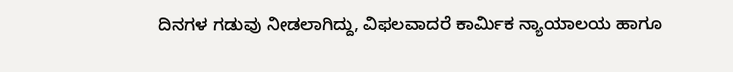ದಿನಗಳ ಗಡುವು ನೀಡಲಾಗಿದ್ದು, ವಿಫಲವಾದರೆ ಕಾರ್ಮಿಕ ನ್ಯಾಯಾಲಯ ಹಾಗೂ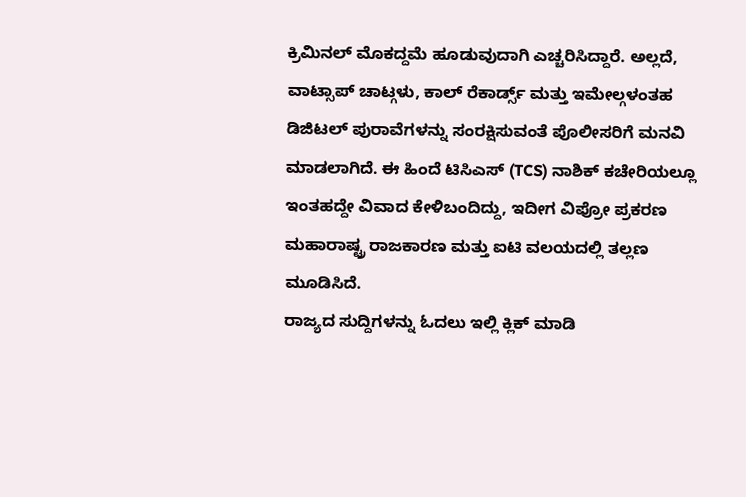ಕ್ರಿಮಿನಲ್ ಮೊಕದ್ದಮೆ ಹೂಡುವುದಾಗಿ ಎಚ್ಚರಿಸಿದ್ದಾರೆ. ಅಲ್ಲದೆ, ವಾಟ್ಸಾಪ್ ಚಾಟ್ಗಳು, ಕಾಲ್ ರೆಕಾರ್ಡ್ಸ್ ಮತ್ತು ಇಮೇಲ್ಗಳಂತಹ ಡಿಜಿಟಲ್ ಪುರಾವೆಗಳನ್ನು ಸಂರಕ್ಷಿಸುವಂತೆ ಪೊಲೀಸರಿಗೆ ಮನವಿ ಮಾಡಲಾಗಿದೆ. ಈ ಹಿಂದೆ ಟಿಸಿಎಸ್ (TCS) ನಾಶಿಕ್ ಕಚೇರಿಯಲ್ಲೂ ಇಂತಹದ್ದೇ ವಿವಾದ ಕೇಳಿಬಂದಿದ್ದು, ಇದೀಗ ವಿಪ್ರೋ ಪ್ರಕರಣ ಮಹಾರಾಷ್ಟ್ರ ರಾಜಕಾರಣ ಮತ್ತು ಐಟಿ ವಲಯದಲ್ಲಿ ತಲ್ಲಣ ಮೂಡಿಸಿದೆ.
ರಾಜ್ಯದ ಸುದ್ದಿಗಳನ್ನು ಓದಲು ಇಲ್ಲಿ ಕ್ಲಿಕ್ ಮಾಡಿ